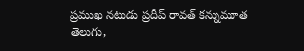ప్రముఖ నటుడు ప్రదీప్ రావత్ కన్నుమూత
తెలుగు,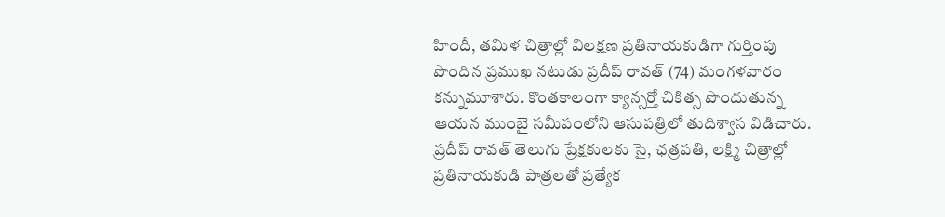హిందీ, తమిళ చిత్రాల్లో విలక్షణ ప్రతినాయకుడిగా గుర్తింపు పొందిన ప్రముఖ నటుడు ప్రదీప్ రావత్ (74) మంగళవారం కన్నుమూశారు. కొంతకాలంగా క్యాన్సర్తో చికిత్స పొందుతున్న ఆయన ముంబై సమీపంలోని ఆసుపత్రిలో తుదిశ్వాస విడిచారు. ప్రదీప్ రావత్ తెలుగు ప్రేక్షకులకు సై, ఛత్రపతి, లక్ష్మి చిత్రాల్లో ప్రతినాయకుడి పాత్రలతో ప్రత్యేక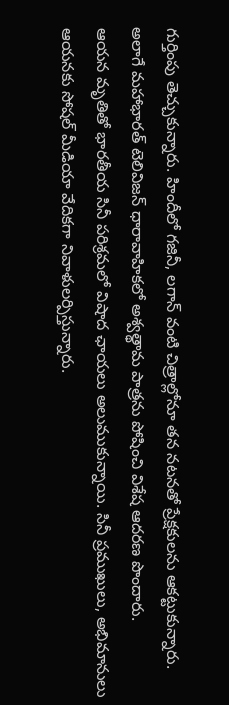గుర్తింపు తెచ్చుకున్నారు. హిందీలో గజినీ, లగాన్ వంటి చిత్రాల్లోనూ తన నటనతో ప్రేక్షకులను ఆకట్టుకున్నారు. అలాగే మహాభారత్ టెలివిజన్ ధారావాహికలో అశ్వత్థామ పాత్రను పోషించి విశేష ఆదరణ పొందారు.
ఆయన మృతితో భారతీయ సినీ పరిశ్రమలో విషాద ఛాయలు అలుముకున్నాయి. సినీ ప్రముఖులు, అభిమానులు ఆయనకు సోషల్ మీడియా వేదికగా నివాళులర్పిస్తున్నారు.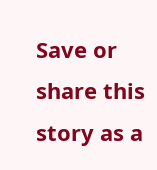Save or share this story as a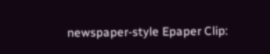newspaper-style Epaper Clip: